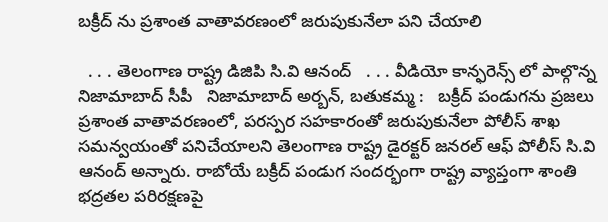బక్రీద్ ను ప్రశాంత వాతావరణంలో జరుపుకునేలా పని చేయాలి

  . . . తెలంగాణ రాష్ట్ర డిజిపి సి.వి ఆనంద్   . . . వీడియో కాన్ఫరెన్స్ లో పాల్గొన్న నిజామాబాద్ సీపీ   నిజామాబాద్ అర్బన్, బతుకమ్మ :   బక్రీద్ పండుగను ప్రజలు ప్రశాంత వాతావరణంలో, పరస్పర సహకారంతో జరుపుకునేలా పోలీస్ శాఖ సమన్వయంతో పనిచేయాలని తెలంగాణ రాష్ట్ర డైరక్టర్ జనరల్ ఆఫ్ పోలీస్ సి.వి ఆనంద్ అన్నారు. రాబోయే బక్రీద్ పండుగ సందర్భంగా రాష్ట్ర వ్యాప్తంగా శాంతి భద్రతల పరిరక్షణపై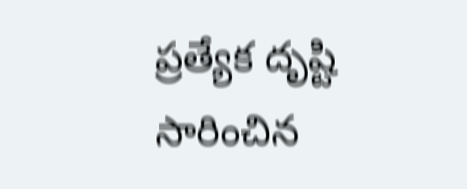ప్రత్యేక దృష్టి సారించిన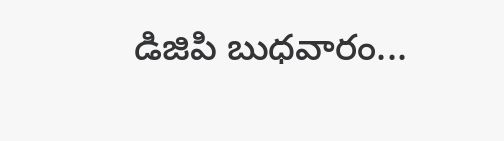డిజిపి బుధవారం...